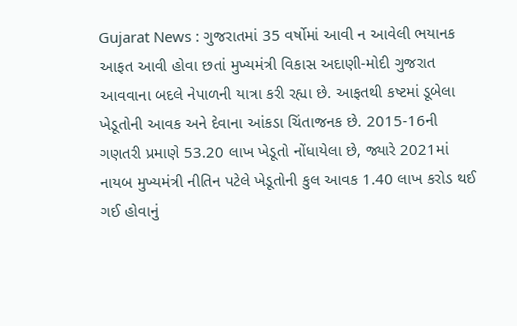Gujarat News : ગુજરાતમાં 35 વર્ષોમાં આવી ન આવેલી ભયાનક આફત આવી હોવા છતાં મુખ્યમંત્રી વિકાસ અદાણી-મોદી ગુજરાત આવવાના બદલે નેપાળની યાત્રા કરી રહ્યા છે. આફતથી કષ્ટમાં ડૂબેલા ખેડૂતોની આવક અને દેવાના આંકડા ચિંતાજનક છે. 2015-16ની ગણતરી પ્રમાણે 53.20 લાખ ખેડૂતો નોંધાયેલા છે, જ્યારે 2021માં નાયબ મુખ્યમંત્રી નીતિન પટેલે ખેડૂતોની કુલ આવક 1.40 લાખ કરોડ થઈ ગઈ હોવાનું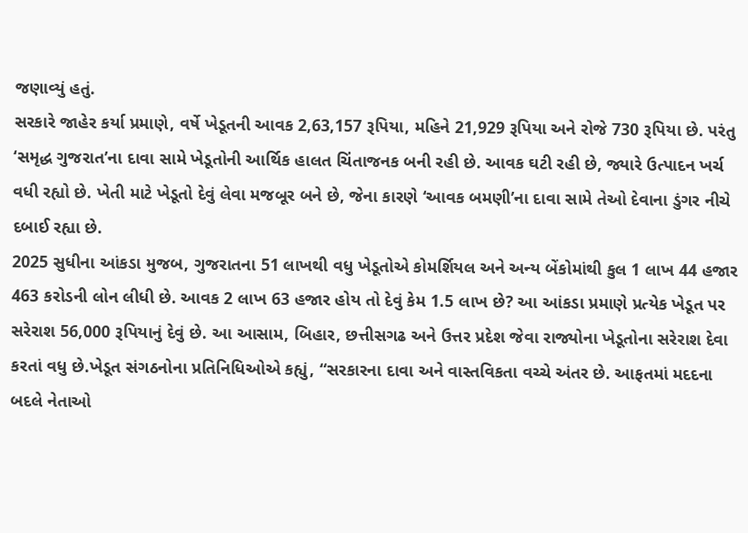જણાવ્યું હતું.
સરકારે જાહેર કર્યા પ્રમાણે, વર્ષે ખેડૂતની આવક 2,63,157 રૂપિયા, મહિને 21,929 રૂપિયા અને રોજે 730 રૂપિયા છે. પરંતુ ‘સમૃદ્ધ ગુજરાત’ના દાવા સામે ખેડૂતોની આર્થિક હાલત ચિંતાજનક બની રહી છે. આવક ઘટી રહી છે, જ્યારે ઉત્પાદન ખર્ચ વધી રહ્યો છે. ખેતી માટે ખેડૂતો દેવું લેવા મજબૂર બને છે, જેના કારણે ‘આવક બમણી’ના દાવા સામે તેઓ દેવાના ડુંગર નીચે દબાઈ રહ્યા છે.
2025 સુધીના આંકડા મુજબ, ગુજરાતના 51 લાખથી વધુ ખેડૂતોએ કોમર્શિયલ અને અન્ય બેંકોમાંથી કુલ 1 લાખ 44 હજાર 463 કરોડની લોન લીધી છે. આવક 2 લાખ 63 હજાર હોય તો દેવું કેમ 1.5 લાખ છે? આ આંકડા પ્રમાણે પ્રત્યેક ખેડૂત પર સરેરાશ 56,000 રૂપિયાનું દેવું છે. આ આસામ, બિહાર, છત્તીસગઢ અને ઉત્તર પ્રદેશ જેવા રાજ્યોના ખેડૂતોના સરેરાશ દેવા કરતાં વધુ છે.ખેડૂત સંગઠનોના પ્રતિનિધિઓએ કહ્યું, “સરકારના દાવા અને વાસ્તવિકતા વચ્ચે અંતર છે. આફતમાં મદદના બદલે નેતાઓ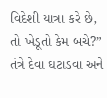વિદેશી યાત્રા કરે છે, તો ખેડૂતો કેમ બચે?” તંત્રે દેવા ઘટાડવા અને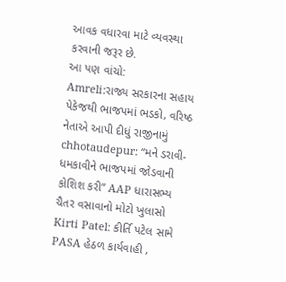આવક વધારવા માટે વ્યવસ્થા કરવાની જરૂર છે.
આ પણ વાંચો:
Amreli:રાજ્ય સરકારના સહાય પેકેજથી ભાજપમાં ભડકો, વરિષ્ઠ નેતાએ આપી દીધું રાજીનામું
chhotaudepur: “મને ડરાવી-ધમકાવીને ભાજપમાં જોડવાની કોશિશ કરી” AAP ધારાસભ્ય ચૈતર વસાવાનો મોટો ખુલાસો
Kirti Patel: કીર્તિ પટેલ સામે PASA હેઠળ કાર્યવાહી ,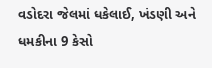વડોદરા જેલમાં ધકેલાઈ, ખંડણી અને ધમકીના 9 કેસો